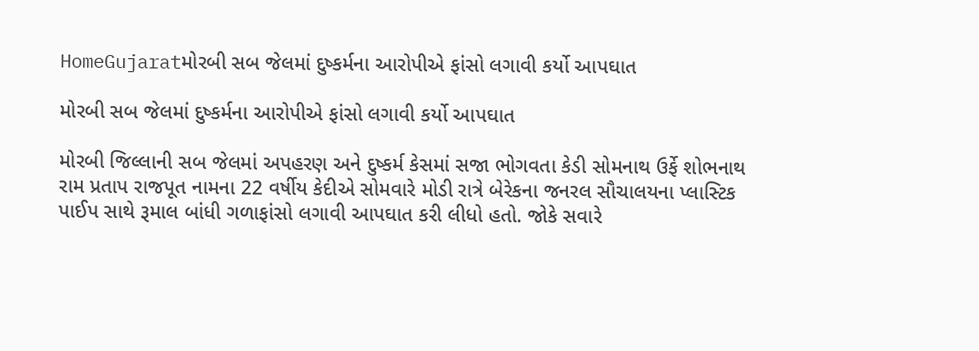HomeGujaratમોરબી સબ જેલમાં દુષ્કર્મના આરોપીએ ફાંસો લગાવી કર્યો આપઘાત

મોરબી સબ જેલમાં દુષ્કર્મના આરોપીએ ફાંસો લગાવી કર્યો આપઘાત

મોરબી જિલ્લાની સબ જેલમાં અપહરણ અને દુષ્કર્મ કેસમાં સજા ભોગવતા કેડી સોમનાથ ઉર્ફે શોભનાથ રામ પ્રતાપ રાજપૂત નામના 22 વર્ષીય કેદીએ સોમવારે મોડી રાત્રે બેરેકના જનરલ સૌચાલયના પ્લાસ્ટિક પાઈપ સાથે રૂમાલ બાંધી ગળાફાંસો લગાવી આપઘાત કરી લીધો હતો. જોકે સવારે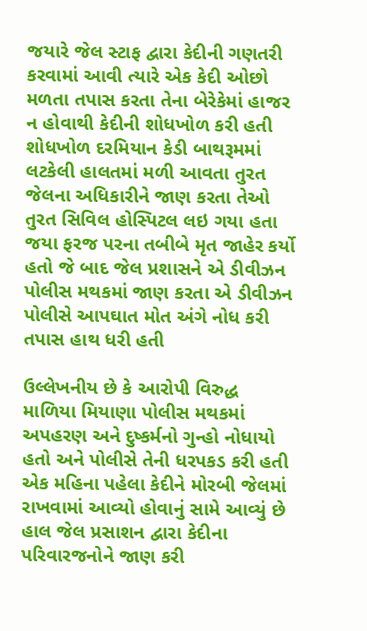જયારે જેલ સ્ટાફ દ્વારા કેદીની ગણતરી કરવામાં આવી ત્યારે એક કેદી ઓછો મળતા તપાસ કરતા તેના બેરેકેમાં હાજર ન હોવાથી કેદીની શોધખોળ કરી હતી શોધખોળ દરમિયાન કેડી બાથરૂમમાં લટકેલી હાલતમાં મળી આવતા તુરત જેલના અધિકારીને જાણ કરતા તેઓ તુરત સિવિલ હોસ્પિટલ લઇ ગયા હતા જયા ફરજ પરના તબીબે મૃત જાહેર કર્યો હતો જે બાદ જેલ પ્રશાસને એ ડીવીઝન પોલીસ મથકમાં જાણ કરતા એ ડીવીઝન પોલીસે આપઘાત મોત અંગે નોધ કરી તપાસ હાથ ધરી હતી

ઉલ્લેખનીય છે કે આરોપી વિરુદ્ધ માળિયા મિયાણા પોલીસ મથકમાં અપહરણ અને દુષ્કર્મનો ગુન્હો નોધાયો હતો અને પોલીસે તેની ધરપકડ કરી હતી એક મહિના પહેલા કેદીને મોરબી જેલમાં રાખવામાં આવ્યો હોવાનું સામે આવ્યું છે હાલ જેલ પ્રસાશન દ્વારા કેદીના પરિવારજનોને જાણ કરી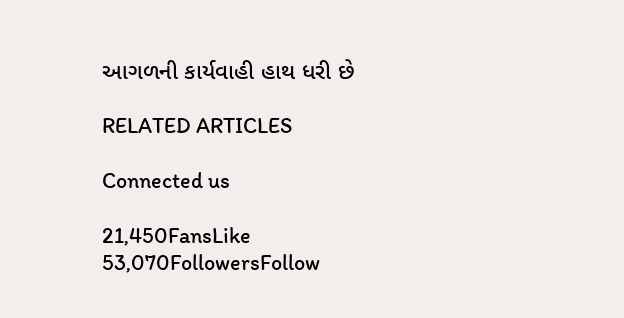આગળની કાર્યવાહી હાથ ધરી છે

RELATED ARTICLES

Connected us

21,450FansLike
53,070FollowersFollow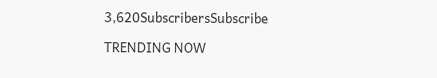3,620SubscribersSubscribe

TRENDING NOW